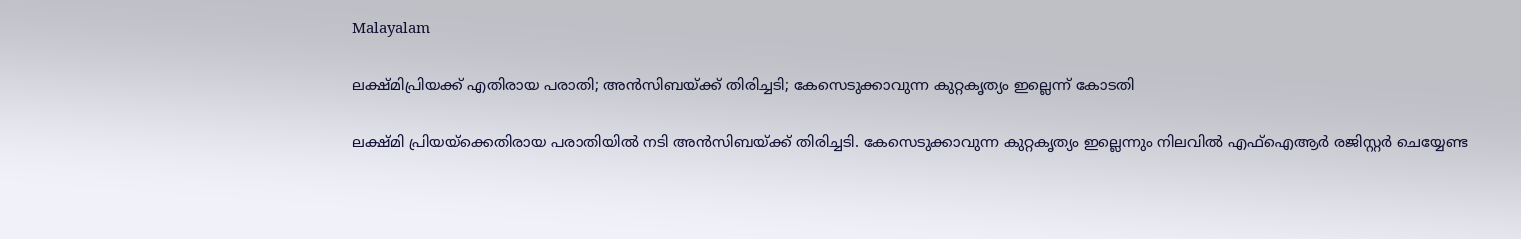Malayalam

ലക്ഷ്മിപ്രിയക്ക് എതിരായ പരാതി; അന്‍സിബയ്ക്ക് തിരിച്ചടി; കേസെടുക്കാവുന്ന കുറ്റകൃത്യം ഇല്ലെന്ന് കോടതി

ലക്ഷ്മി പ്രിയയ്‌ക്കെതിരായ പരാതിയില്‍ നടി അന്‍സിബയ്ക്ക് തിരിച്ചടി. കേസെടുക്കാവുന്ന കുറ്റകൃത്യം ഇല്ലെന്നും നിലവില്‍ എഫ്‌ഐആര്‍ രജിസ്റ്റര്‍ ചെയ്യേണ്ട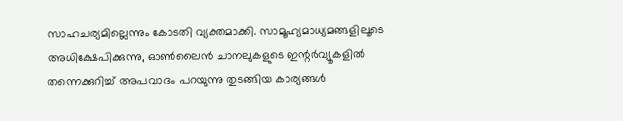സാഹചര്യമില്ലെന്നും കോടതി വ്യക്തമാക്കി. സാമൂഹ്യമാധ്യമങ്ങളിലൂടെ അധിക്ഷേപിക്കുന്നു, ഓണ്‍ലൈന്‍ ചാനലുകളുടെ ഇന്റര്‍വ്യൂകളില്‍ തന്നെക്കുറിച്ച് അപവാദം പറയുന്നു തുടങ്ങിയ കാര്യങ്ങള്‍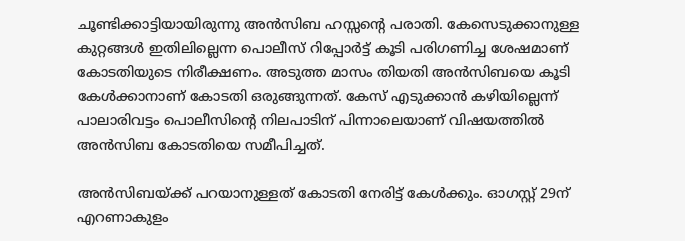ചൂണ്ടിക്കാട്ടിയായിരുന്നു അന്‍സിബ ഹസ്സന്റെ പരാതി. കേസെടുക്കാനുള്ള കുറ്റങ്ങള്‍ ഇതിലില്ലെന്ന പൊലീസ് റിപ്പോര്‍ട്ട് കൂടി പരിഗണിച്ച ശേഷമാണ് കോടതിയുടെ നിരീക്ഷണം. അടുത്ത മാസം തിയതി അന്‍സിബയെ കൂടി കേള്‍ക്കാനാണ് കോടതി ഒരുങ്ങുന്നത്. കേസ് എടുക്കാന്‍ കഴിയില്ലെന്ന് പാലാരിവട്ടം പൊലീസിന്റെ നിലപാടിന് പിന്നാലെയാണ് വിഷയത്തില്‍ അന്‍സിബ കോടതിയെ സമീപിച്ചത്.

അന്‍സിബയ്ക്ക് പറയാനുള്ളത് കോടതി നേരിട്ട് കേള്‍ക്കും. ഓഗസ്റ്റ് 29ന് എറണാകുളം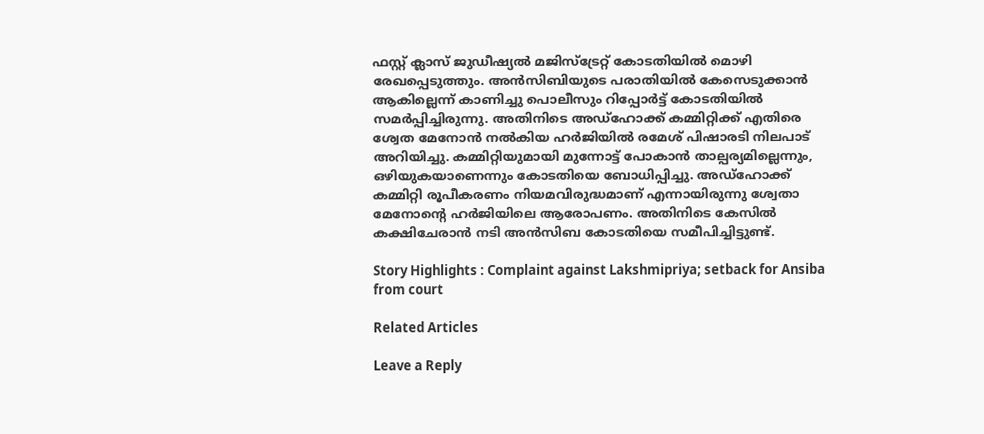ഫസ്റ്റ് ക്ലാസ് ജുഡീഷ്യല്‍ മജിസ്‌ട്രേറ്റ് കോടതിയില്‍ മൊഴി രേഖപ്പെടുത്തും. അന്‍സിബിയുടെ പരാതിയില്‍ കേസെടുക്കാന്‍ ആകില്ലെന്ന് കാണിച്ചു പൊലീസും റിപ്പോര്‍ട്ട് കോടതിയില്‍ സമര്‍പ്പിച്ചിരുന്നു. അതിനിടെ അഡ്‌ഹോക്ക് കമ്മിറ്റിക്ക് എതിരെ ശ്വേത മേനോന്‍ നല്‍കിയ ഹര്‍ജിയില്‍ രമേശ് പിഷാരടി നിലപാട് അറിയിച്ചു. കമ്മിറ്റിയുമായി മുന്നോട്ട് പോകാന്‍ താല്പര്യമില്ലെന്നും, ഒഴിയുകയാണെന്നും കോടതിയെ ബോധിപ്പിച്ചു. അഡ്‌ഹോക്ക് കമ്മിറ്റി രൂപീകരണം നിയമവിരുദ്ധമാണ് എന്നായിരുന്നു ശ്വേതാ മേനോന്റെ ഹര്‍ജിയിലെ ആരോപണം. അതിനിടെ കേസില്‍ കക്ഷിചേരാന്‍ നടി അന്‍സിബ കോടതിയെ സമീപിച്ചിട്ടുണ്ട്.

Story Highlights : Complaint against Lakshmipriya; setback for Ansiba from court

Related Articles

Leave a Reply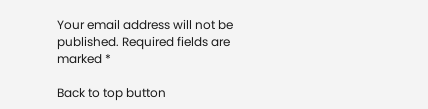Your email address will not be published. Required fields are marked *

Back to top button